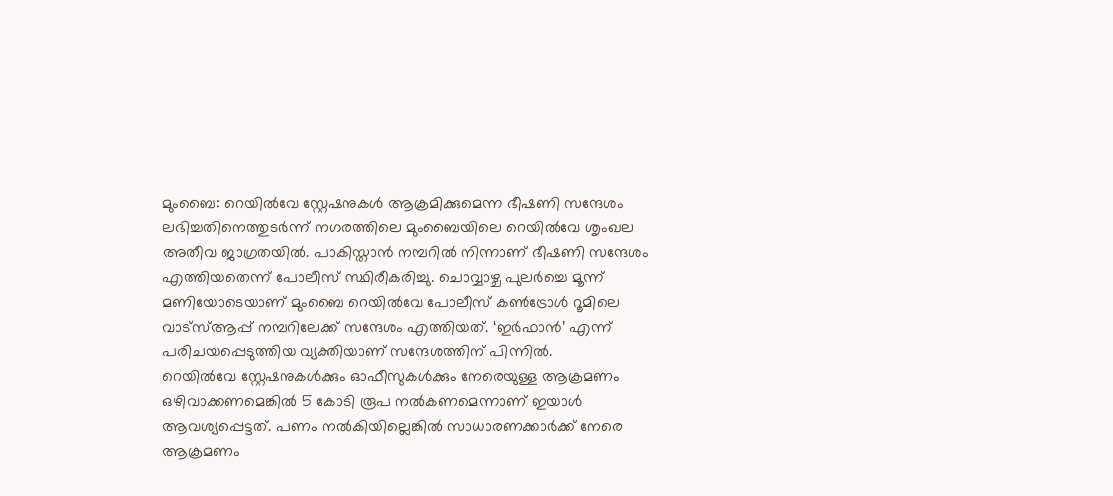മുംബൈ: റെയിൽവേ സ്റ്റേഷനുകൾ ആക്രമിക്കുമെന്ന ഭീഷണി സന്ദേശം ലഭിച്ചതിനെത്തുടർന്ന് നഗരത്തിലെ മുംബൈയിലെ റെയിൽവേ ശൃംഖല അതീവ ജാഗ്രതയിൽ. പാകിസ്താൻ നമ്പറിൽ നിന്നാണ് ഭീഷണി സന്ദേശം എത്തിയതെന്ന് പോലീസ് സ്ഥിരീകരിച്ചു. ചൊവ്വാഴ്ച പുലർച്ചെ മൂന്ന് മണിയോടെയാണ് മുംബൈ റെയിൽവേ പോലീസ് കൺട്രോൾ റൂമിലെ വാട്സ്ആപ്പ് നമ്പറിലേക്ക് സന്ദേശം എത്തിയത്. ‘ഇർഫാൻ’ എന്ന് പരിചയപ്പെടുത്തിയ വ്യക്തിയാണ് സന്ദേശത്തിന് പിന്നിൽ.
റെയിൽവേ സ്റ്റേഷനുകൾക്കും ഓഫീസുകൾക്കും നേരെയുള്ള ആക്രമണം ഒഴിവാക്കണമെങ്കിൽ 5 കോടി രൂപ നൽകണമെന്നാണ് ഇയാൾ ആവശ്യപ്പെട്ടത്. പണം നൽകിയില്ലെങ്കിൽ സാധാരണക്കാർക്ക് നേരെ ആക്രമണം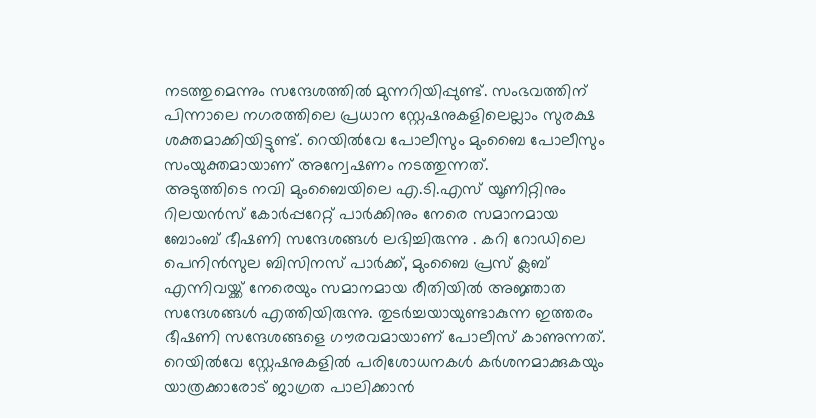നടത്തുമെന്നും സന്ദേശത്തിൽ മുന്നറിയിപ്പുണ്ട്. സംഭവത്തിന് പിന്നാലെ നഗരത്തിലെ പ്രധാന സ്റ്റേഷനുകളിലെല്ലാം സുരക്ഷ ശക്തമാക്കിയിട്ടുണ്ട്. റെയിൽവേ പോലീസും മുംബൈ പോലീസും സംയുക്തമായാണ് അന്വേഷണം നടത്തുന്നത്.
അടുത്തിടെ നവി മുംബൈയിലെ എ.ടി.എസ് യൂണിറ്റിനും റിലയൻസ് കോർപ്പറേറ്റ് പാർക്കിനും നേരെ സമാനമായ ബോംബ് ഭീഷണി സന്ദേശങ്ങൾ ലഭിച്ചിരുന്നു . കറി റോഡിലെ പെനിൻസുല ബിസിനസ് പാർക്ക്, മുംബൈ പ്രസ് ക്ലബ് എന്നിവയ്ക്ക് നേരെയും സമാനമായ രീതിയിൽ അജ്ഞാത സന്ദേശങ്ങൾ എത്തിയിരുന്നു. തുടർച്ചയായുണ്ടാകുന്ന ഇത്തരം ഭീഷണി സന്ദേശങ്ങളെ ഗൗരവമായാണ് പോലീസ് കാണുന്നത്. റെയിൽവേ സ്റ്റേഷനുകളിൽ പരിശോധനകൾ കർശനമാക്കുകയും യാത്രക്കാരോട് ജാഗ്രത പാലിക്കാൻ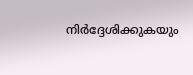നിർദ്ദേശിക്കുകയും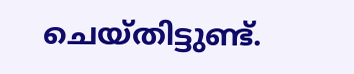ചെയ്തിട്ടുണ്ട്.